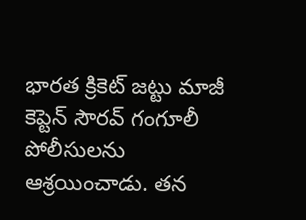భారత క్రికెట్ జట్టు మాజీ కెప్టెన్ సౌరవ్ గంగూలీ పోలీసులను ఆశ్రయించాడు. తన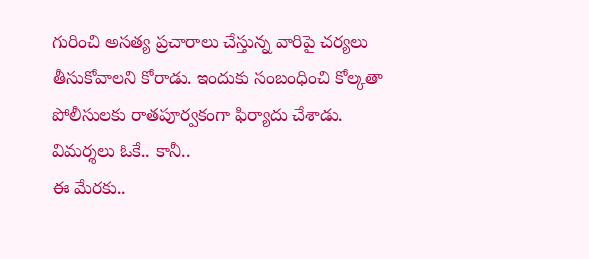గురించి అసత్య ప్రచారాలు చేస్తున్న వారిపై చర్యలు తీసుకోవాలని కోరాడు. ఇందుకు సంబంధించి కోల్కతా పోలీసులకు రాతపూర్వకంగా ఫిర్యాదు చేశాడు.
విమర్శలు ఓకే.. కానీ..
ఈ మేరకు..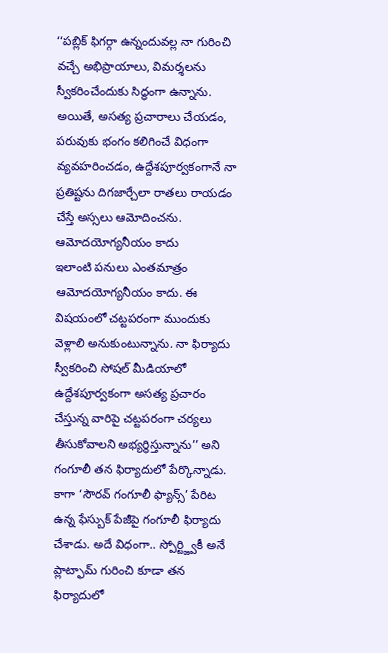‘‘పబ్లిక్ ఫిగర్గా ఉన్నందువల్ల నా గురించి వచ్చే అభిప్రాయాలు, విమర్శలను స్వీకరించేందుకు సిద్ధంగా ఉన్నాను. అయితే, అసత్య ప్రచారాలు చేయడం, పరువుకు భంగం కలిగించే విధంగా వ్యవహరించడం, ఉద్దేశపూర్వకంగానే నా ప్రతిష్టను దిగజార్చేలా రాతలు రాయడం చేస్తే అస్సలు ఆమోదించను.
ఆమోదయోగ్యనీయం కాదు
ఇలాంటి పనులు ఎంతమాత్రం ఆమోదయోగ్యనీయం కాదు. ఈ విషయంలో చట్టపరంగా ముందుకు వెళ్లాలి అనుకుంటున్నాను. నా ఫిర్యాదు స్వీకరించి సోషల్ మీడియాలో ఉద్దేశపూర్వకంగా అసత్య ప్రచారం చేస్తున్న వారిపై చట్టపరంగా చర్యలు తీసుకోవాలని అభ్యర్థిస్తున్నాను’’ అని గంగూలీ తన ఫిర్యాదులో పేర్కొన్నాడు.
కాగా ‘సౌరవ్ గంగూలీ ఫ్యాన్స్’ పేరిట ఉన్న ఫేస్బుక్ పేజీపై గంగూలీ ఫిర్యాదు చేశాడు. అదే విధంగా.. స్పోర్ట్జ్వికీ అనే ప్లాట్ఫామ్ గురించి కూడా తన ఫిర్యాదులో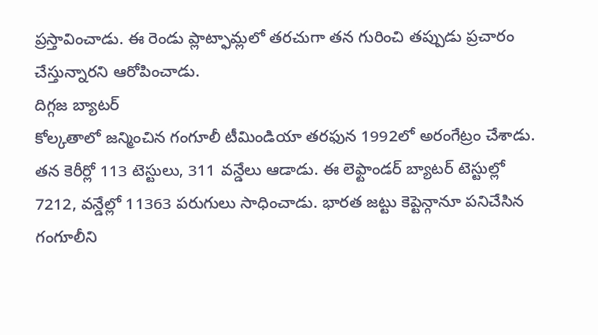ప్రస్తావించాడు. ఈ రెండు ప్లాట్ఫామ్లలో తరచుగా తన గురించి తప్పుడు ప్రచారం చేస్తున్నారని ఆరోపించాడు.
దిగ్గజ బ్యాటర్
కోల్కతాలో జన్మించిన గంగూలీ టీమిండియా తరఫున 1992లో అరంగేట్రం చేశాడు. తన కెరీర్లో 113 టెస్టులు, 311 వన్డేలు ఆడాడు. ఈ లెఫ్టాండర్ బ్యాటర్ టెస్టుల్లో 7212, వన్డేల్లో 11363 పరుగులు సాధించాడు. భారత జట్టు కెప్టెన్గానూ పనిచేసిన గంగూలీని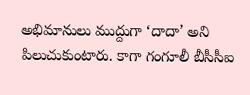అభిమానులు ముద్దుగా ‘దాదా’ అని పిలుచుకుంటారు. కాగా గంగూలీ బీసీసీఐ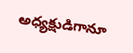అధ్యక్షుడిగానూ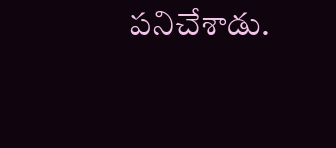పనిచేశాడు.